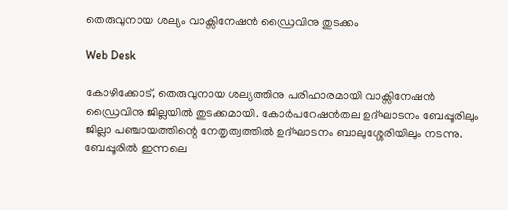തെരുവുനായ ശല്യം വാക്സിനേഷൻ ഡ്രൈവിനു തുടക്കം

Web Desk

കോഴിക്കോട്, തെരുവുനായ ശല്യത്തിനു പരിഹാരമായി വാക്സിനേഷൻ ഡ്രൈവിനു ജില്ലയിൽ തുടക്കമായി. കോർപറേഷൻതല ഉദ്ഘാടനം ബേപ്പൂരിലും ജില്ലാ പഞ്ചായത്തിന്റെ നേതൃത്വത്തിൽ ഉദ്ഘാടനം ബാലുശ്ശേരിയിലും നടന്നു. ബേപ്പൂരിൽ ഇന്നലെ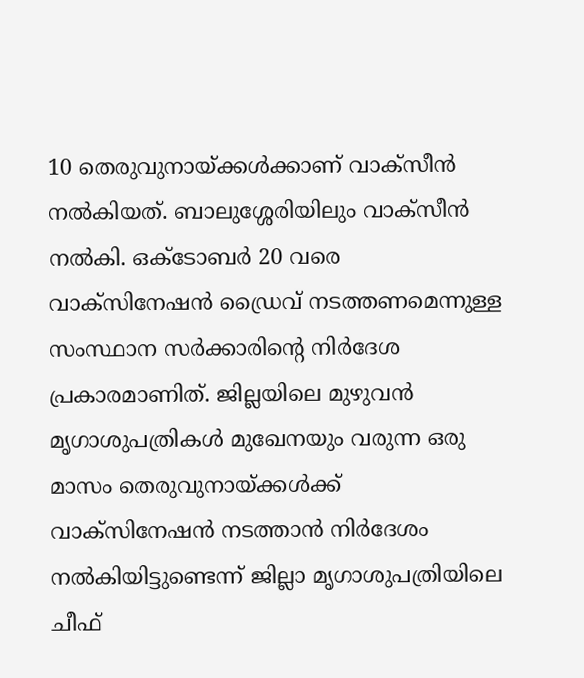10 തെരുവുനായ്ക്കൾക്കാണ് വാക്സീൻ നൽകിയത്. ബാലുശ്ശേരിയിലും വാക്സീൻ നൽകി. ഒക്ടോബർ 20 വരെ വാക്സിനേഷൻ ഡ്രൈവ് നടത്തണമെന്നുള്ള സംസ്ഥാന സർക്കാരിന്റെ നിർദേശ പ്രകാരമാണിത്. ജില്ലയിലെ മുഴുവൻ മൃഗാശുപത്രികൾ മുഖേനയും വരുന്ന ഒരു മാസം തെരുവുനായ്ക്കൾക്ക് വാക്സിനേഷൻ നടത്താൻ നിർദേശം നൽകിയിട്ടുണ്ടെന്ന് ജില്ലാ മൃഗാശുപത്രിയിലെ ചീഫ്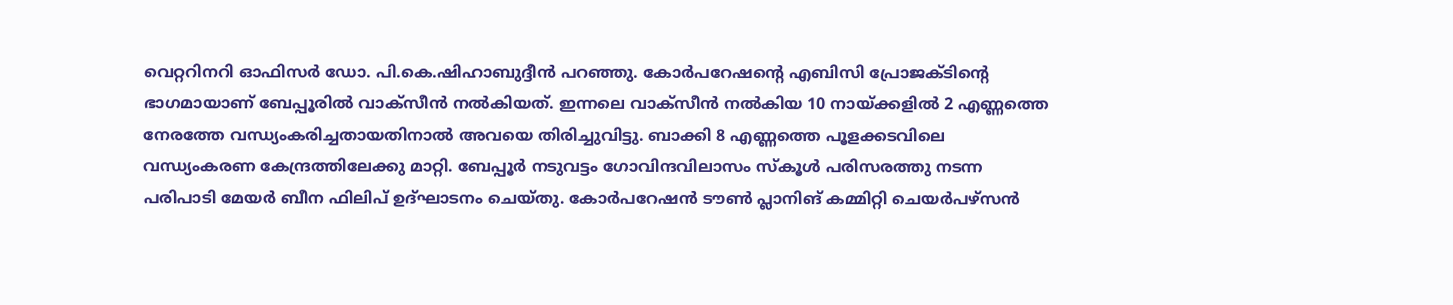വെറ്ററിനറി ഓഫിസർ ഡോ. പി.കെ.ഷിഹാബുദ്ദീൻ പറഞ്ഞു. കോർപറേഷന്റെ എബിസി പ്രോജക്ടിന്റെ ഭാഗമായാണ് ബേപ്പൂരിൽ വാക്സീൻ നൽകിയത്. ഇന്നലെ വാക്സീൻ നൽകിയ 10 നായ്ക്കളിൽ 2 എണ്ണത്തെ നേരത്തേ വന്ധ്യംകരിച്ചതായതിനാൽ അവയെ തിരിച്ചുവിട്ടു. ബാക്കി 8 എണ്ണത്തെ പൂളക്കടവിലെ വന്ധ്യംകരണ കേന്ദ്രത്തിലേക്കു മാറ്റി. ബേപ്പൂർ നടുവട്ടം ഗോവിന്ദവിലാസം സ്കൂൾ പരിസരത്തു നടന്ന പരിപാടി മേയർ ബീന ഫിലിപ് ഉദ്ഘാടനം ചെയ്തു. കോർപറേഷൻ ടൗൺ പ്ലാനിങ് കമ്മിറ്റി ചെയർപഴ്സൻ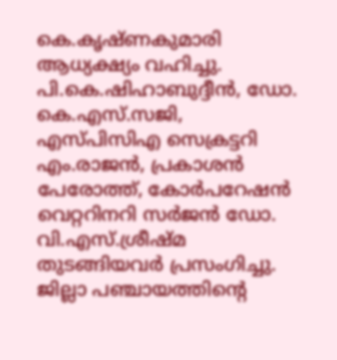കെ.കൃഷ്ണകുമാരി ആധ്യക്ഷ്യം വഹിച്ചു. പി.കെ.ഷിഹാബുദ്ദീൻ, ഡോ. കെ.എസ്.സജി, എസ്പിസിഎ സെക്രട്ടറി എം.രാജൻ, പ്രകാശൻ പേരോത്ത്, കോർപറേഷൻ വെറ്ററിനറി സർജൻ ഡോ. വി.എസ്.ശ്രീഷ്മ തുടങ്ങിയവർ പ്രസംഗിച്ചു. ജില്ലാ പഞ്ചായത്തിന്റെ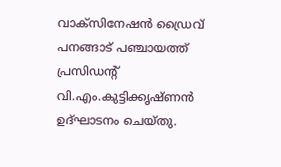വാക്സിനേഷൻ ഡ്രൈവ് പനങ്ങാട് പഞ്ചായത്ത് പ്രസിഡന്റ് വി.എം.കുട്ടിക്കൃഷ്ണൻ ഉദ്ഘാടനം ചെയ്തു.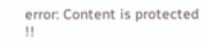error: Content is protected !!